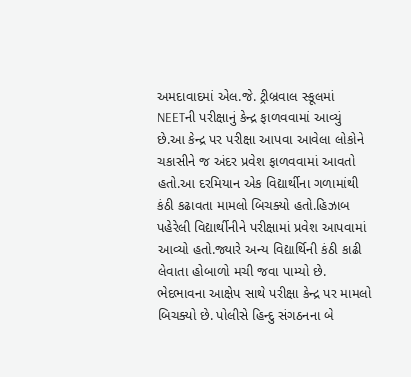અમદાવાદમાં એલ.જે. ટ્રીબ્રવાલ સ્કૂલમાં NEETની પરીક્ષાનું કેન્દ્ર ફાળવવામાં આવ્યું છે.આ કેન્દ્ર પર પરીક્ષા આપવા આવેલા લોકોને ચકાસીને જ અંદર પ્રવેશ ફાળવવામાં આવતો હતો.આ દરમિયાન એક વિદ્યાર્થીના ગળામાંથી કંઠી કઢાવતા મામલો બિચક્યો હતો.હિઝાબ પહેરેલી વિદ્યાર્થીનીને પરીક્ષામાં પ્રવેશ આપવામાં આવ્યો હતો.જ્યારે અન્ય વિદ્યાર્થિની કંઠી કાઢી લેવાતા હોબાળો મચી જવા પામ્યો છે. ભેદભાવના આક્ષેપ સાથે પરીક્ષા કેન્દ્ર પર મામલો બિચક્યો છે. પોલીસે હિન્દુ સંગઠનના બે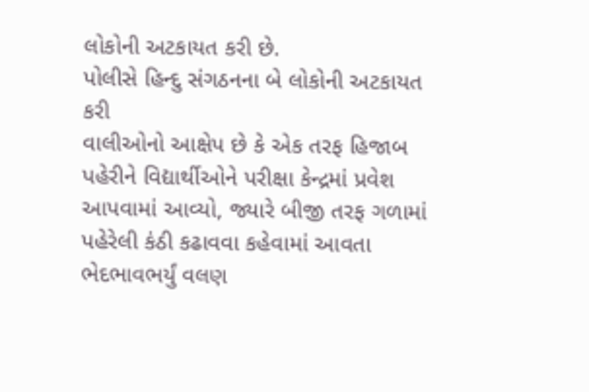લોકોની અટકાયત કરી છે.
પોલીસે હિન્દુ સંગઠનના બે લોકોની અટકાયત કરી
વાલીઓનો આક્ષેપ છે કે એક તરફ હિજાબ પહેરીને વિદ્યાર્થીઓને પરીક્ષા કેન્દ્રમાં પ્રવેશ આપવામાં આવ્યો, જ્યારે બીજી તરફ ગળામાં પહેરેલી કંઠી કઢાવવા કહેવામાં આવતા ભેદભાવભર્યું વલણ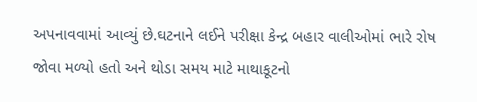અપનાવવામાં આવ્યું છે.ઘટનાને લઈને પરીક્ષા કેન્દ્ર બહાર વાલીઓમાં ભારે રોષ જોવા મળ્યો હતો અને થોડા સમય માટે માથાકૂટનો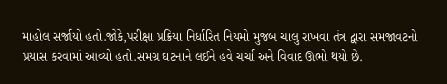માહોલ સર્જાયો હતો.જોકે,પરીક્ષા પ્રક્રિયા નિર્ધારિત નિયમો મુજબ ચાલુ રાખવા તંત્ર દ્વારા સમજાવટનો પ્રયાસ કરવામાં આવ્યો હતો.સમગ્ર ઘટનાને લઈને હવે ચર્ચા અને વિવાદ ઊભો થયો છે.